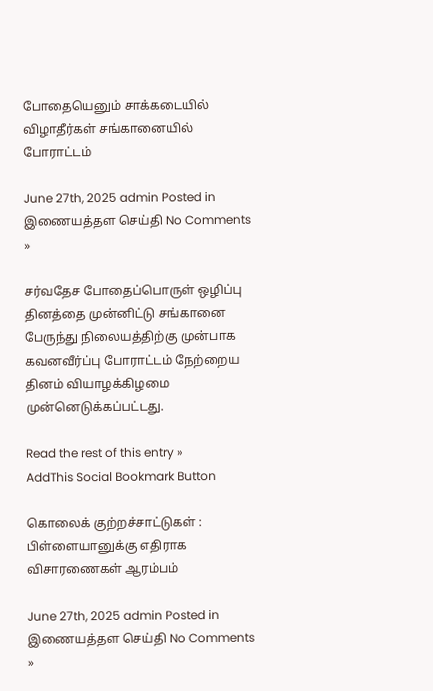போதையெனும் சாக்கடையில் விழாதீர்கள் சங்கானையில் போராட்டம்

June 27th, 2025 admin Posted in இணையத்தள செய்தி No Comments »

சர்வதேச போதைப்பொருள் ஒழிப்பு தினத்தை முன்னிட்டு சங்கானை பேருந்து நிலையத்திற்கு முன்பாக கவனவீர்ப்பு போராட்டம் நேற்றைய தினம் வியாழக்கிழமை முன்னெடுக்கப்பட்டது.

Read the rest of this entry »
AddThis Social Bookmark Button

கொலைக் குற்றச்சாட்டுகள் : பிள்ளையானுக்கு எதிராக விசாரணைகள் ஆரம்பம்

June 27th, 2025 admin Posted in இணையத்தள செய்தி No Comments »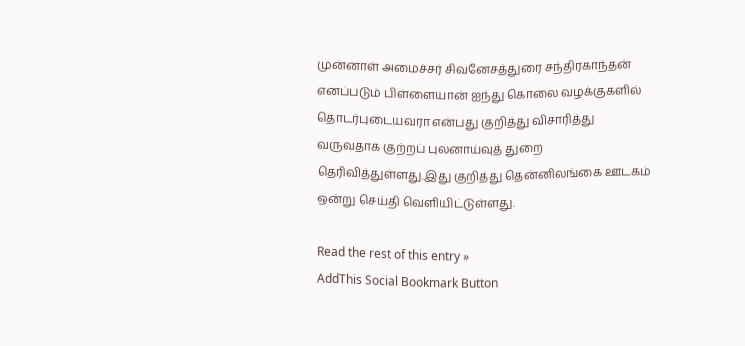முன்னாள் அமைச்சர் சிவனேசத்துரை சந்திரகாந்தன் எனப்படும் பிள்ளையான் ஐந்து கொலை வழக்குகளில் தொடர்புடையவரா என்பது குறித்து விசாரித்து வருவதாக குற்றப் புலனாய்வுத் துறை தெரிவித்துள்ளது.இது குறித்து தென்னிலங்கை ஊடகம் ஒன்று செய்தி வெளியிட்டுள்ளது.

Read the rest of this entry »
AddThis Social Bookmark Button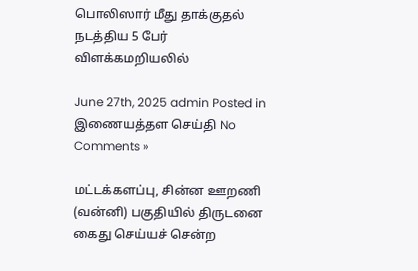பொலிஸார் மீது தாக்குதல் நடத்திய 5 பேர் விளக்கமறியலில்

June 27th, 2025 admin Posted in இணையத்தள செய்தி No Comments »

மட்டக்களப்பு, சின்ன ஊறணி (வன்னி) பகுதியில் திருடனை கைது செய்யச் சென்ற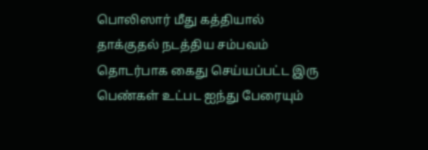பொலிஸார் மீது கத்தியால் தாக்குதல் நடத்திய சம்பவம் தொடர்பாக கைது செய்யப்பட்ட இரு பெண்கள் உட்பட ஐந்து பேரையும்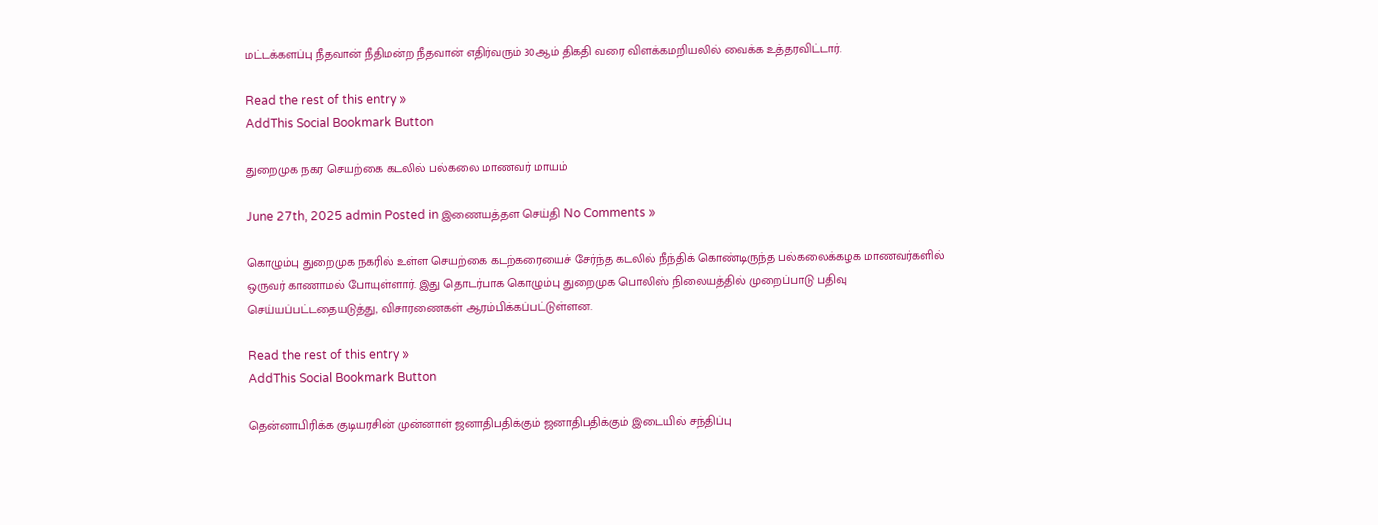மட்டக்களப்பு நீதவான் நீதிமன்ற நீதவான் எதிர்வரும் 30ஆம் திகதி வரை விளக்கமறியலில் வைக்க உத்தரவிட்டார்.

Read the rest of this entry »
AddThis Social Bookmark Button

துறைமுக நகர செயற்கை கடலில் பல்கலை மாணவர் மாயம்

June 27th, 2025 admin Posted in இணையத்தள செய்தி No Comments »

கொழும்பு துறைமுக நகரில் உள்ள செயற்கை கடற்கரையைச் சேர்ந்த கடலில் நீந்திக் கொண்டிருந்த பல்கலைக்கழக மாணவர்களில் ஒருவர் காணாமல் போயுள்ளார். இது தொடர்பாக கொழும்பு துறைமுக பொலிஸ் நிலையத்தில் முறைப்பாடு பதிவு செய்யப்பட்டதையடுத்து, விசாரணைகள் ஆரம்பிக்கப்பட்டுள்ளன.

Read the rest of this entry »
AddThis Social Bookmark Button

தென்னாபிரிக்க குடியரசின் முன்னாள் ஜனாதிபதிக்கும் ஜனாதிபதிக்கும் இடையில் சந்திப்பு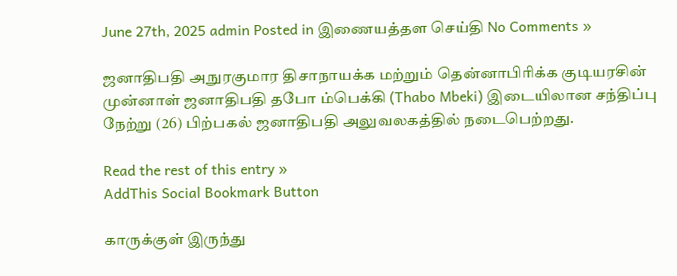June 27th, 2025 admin Posted in இணையத்தள செய்தி No Comments »

ஜனாதிபதி அநுரகுமார திசாநாயக்க மற்றும் தென்னாபிரிக்க குடியரசின் முன்னாள் ஜனாதிபதி தபோ ம்பெக்கி (Thabo Mbeki) இடையிலான சந்திப்பு நேற்று (26) பிற்பகல் ஜனாதிபதி அலுவலகத்தில் நடைபெற்றது.

Read the rest of this entry »
AddThis Social Bookmark Button

காருக்குள் இருந்து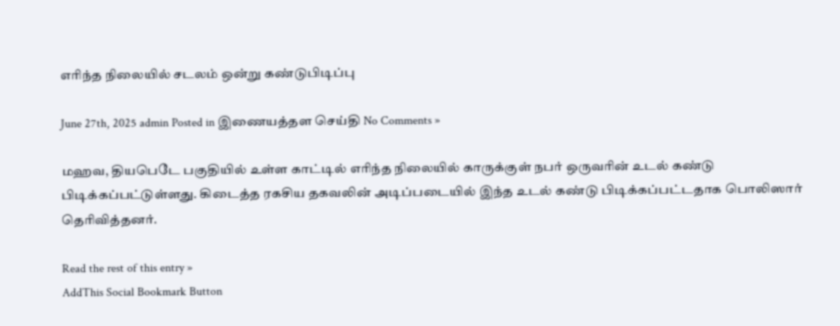எரிந்த நிலையில் சடலம் ஒன்று கண்டுபிடிப்பு

June 27th, 2025 admin Posted in இணையத்தள செய்தி No Comments »

மஹவ, தியபெடே பகுதியில் உள்ள காட்டில் எரிந்த நிலையில் காருக்குள் நபர் ஒருவரின் உடல் கண்டு பிடிக்கப்பட்டுள்ளது. கிடைத்த ரகசிய தகவலின் அடிப்படையில் இந்த உடல் கண்டு பிடிக்கப்பட்டதாக பொலிஸார் தெரிவித்தனர்.

Read the rest of this entry »
AddThis Social Bookmark Button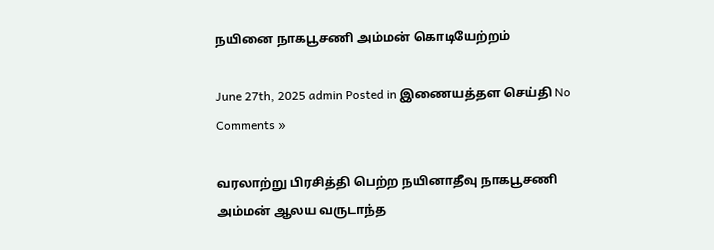நயினை நாகபூசணி அம்மன் கொடியேற்றம்

June 27th, 2025 admin Posted in இணையத்தள செய்தி No Comments »

வரலாற்று பிரசித்தி பெற்ற நயினாதீவு நாகபூசணி அம்மன் ஆலய வருடாந்த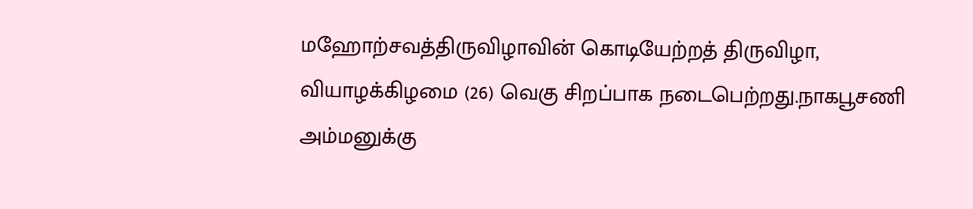மஹோற்சவத்திருவிழாவின் கொடியேற்றத் திருவிழா, வியாழக்கிழமை (26) வெகு சிறப்பாக நடைபெற்றது.நாகபூசணி அம்மனுக்கு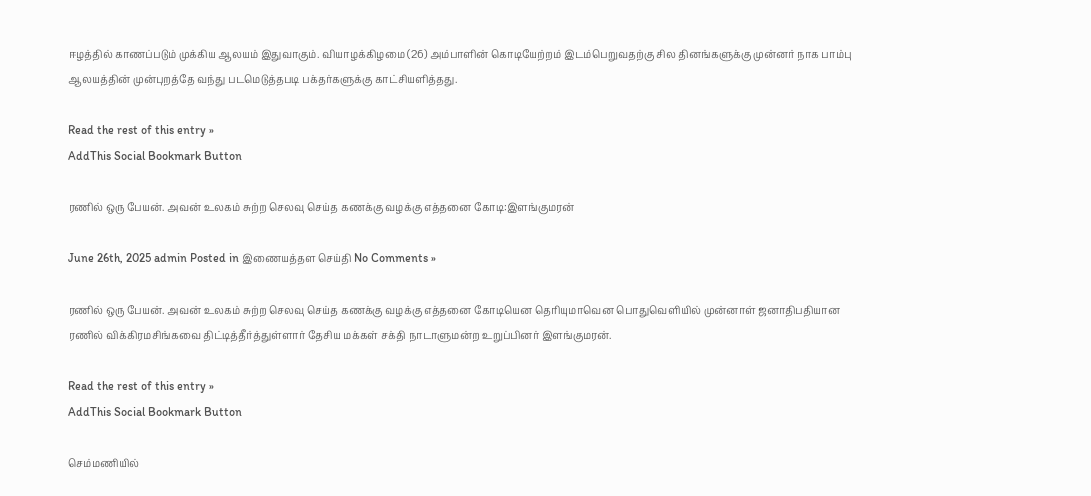ஈழத்தில் காணப்படும் முக்கிய ஆலயம் இதுவாகும். வியாழக்கிழமை (26) அம்பாளின் கொடியேற்றம் இடம்பெறுவதற்கு சில தினங்களுக்கு முன்னர் நாக பாம்பு ஆலயத்தின் முன்புறத்தே வந்து படமெடுத்தபடி பக்தர்களுக்கு காட்சியளித்தது.

Read the rest of this entry »
AddThis Social Bookmark Button

ரணில் ஒரு பேயன். அவன் உலகம் சுற்ற செலவு செய்த கணக்கு வழக்கு எத்தனை கோடி:இளங்குமரன்

June 26th, 2025 admin Posted in இணையத்தள செய்தி No Comments »

ரணில் ஒரு பேயன். அவன் உலகம் சுற்ற செலவு செய்த கணக்கு வழக்கு எத்தனை கோடியென தெரியுமாவென பொதுவெளியில் முன்னாள் ஜனாதிபதியான ரணில் விக்கிரமசிங்கவை திட்டித்தீர்த்துள்ளார் தேசிய மக்கள் சக்தி நாடாளுமன்ற உறுப்பினர் இளங்குமரன்.

Read the rest of this entry »
AddThis Social Bookmark Button

செம்மணியில்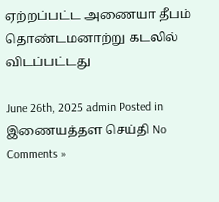ஏற்றப்பட்ட அணையா தீபம் தொண்டமனாற்று கடலில் விடப்பட்டது

June 26th, 2025 admin Posted in இணையத்தள செய்தி No Comments »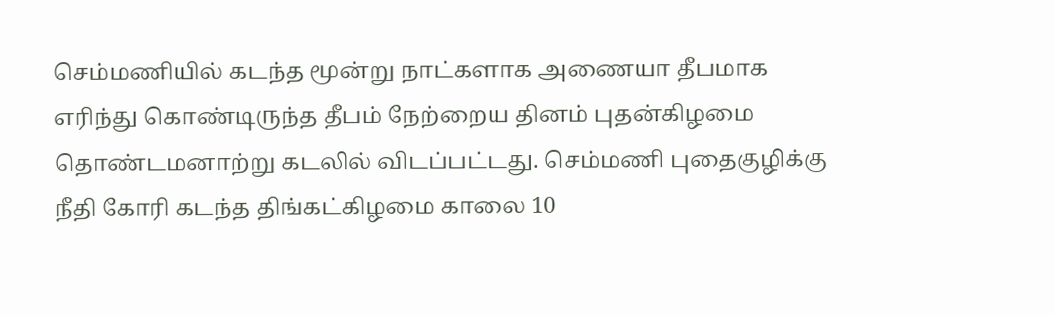செம்மணியில் கடந்த மூன்று நாட்களாக அணையா தீபமாக எரிந்து கொண்டிருந்த தீபம் நேற்றைய தினம் புதன்கிழமை தொண்டமனாற்று கடலில் விடப்பட்டது. செம்மணி புதைகுழிக்கு நீதி கோரி கடந்த திங்கட்கிழமை காலை 10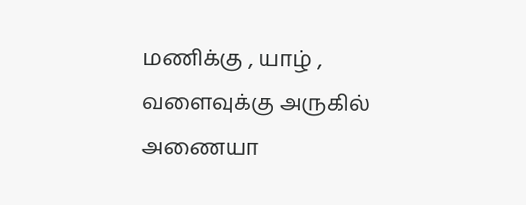மணிக்கு , யாழ் , வளைவுக்கு அருகில் அணையா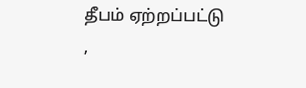தீபம் ஏற்றப்பட்டு ,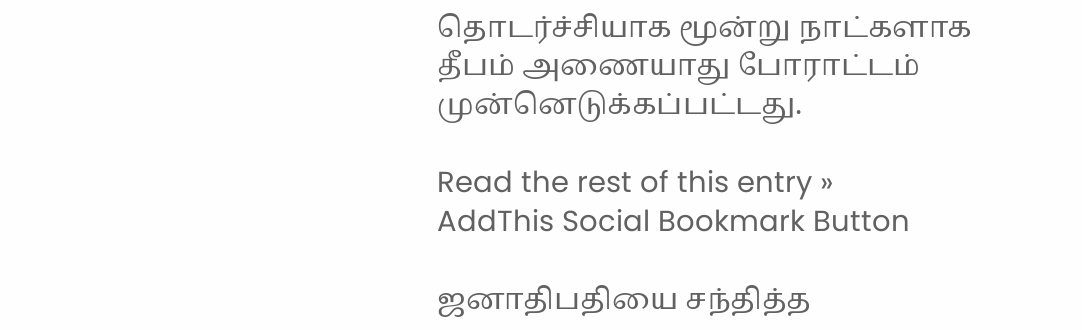தொடர்ச்சியாக மூன்று நாட்களாக தீபம் அணையாது போராட்டம் முன்னெடுக்கப்பட்டது.

Read the rest of this entry »
AddThis Social Bookmark Button

ஜனாதிபதியை சந்தித்த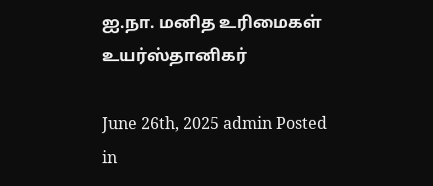ஐ.நா. மனித உரிமைகள் உயர்ஸ்தானிகர்

June 26th, 2025 admin Posted in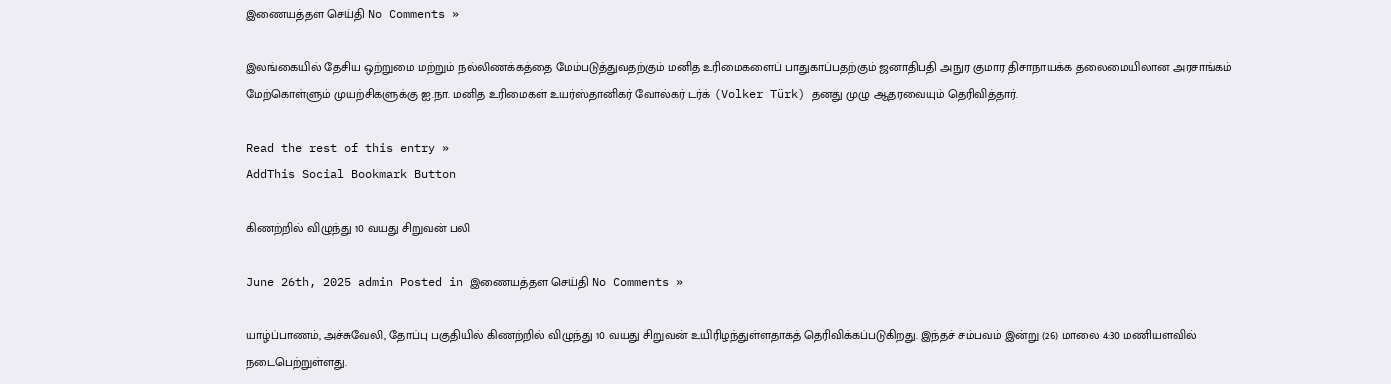இணையத்தள செய்தி No Comments »

இலங்கையில் தேசிய ஒற்றுமை மற்றும் நல்லிணக்கத்தை மேம்படுத்துவதற்கும் மனித உரிமைகளைப் பாதுகாப்பதற்கும் ஜனாதிபதி அநுர குமார திசாநாயக்க தலைமையிலான அரசாங்கம் மேற்கொள்ளும் முயற்சிகளுக்கு ஐ.நா. மனித உரிமைகள் உயர்ஸ்தானிகர் வோல்கர் டர்க் (Volker Türk) தனது முழு ஆதரவையும் தெரிவித்தார்.

Read the rest of this entry »
AddThis Social Bookmark Button

கிணற்றில் விழுந்து 10 வயது சிறுவன் பலி

June 26th, 2025 admin Posted in இணையத்தள செய்தி No Comments »

யாழ்ப்பாணம், அச்சுவேலி, தோப்பு பகுதியில் கிணற்றில் விழுந்து 10 வயது சிறுவன் உயிரிழந்துள்ளதாகத் தெரிவிக்கப்படுகிறது. இந்தச் சம்பவம் இன்று (26) மாலை 4:30 மணியளவில் நடைபெற்றுள்ளது.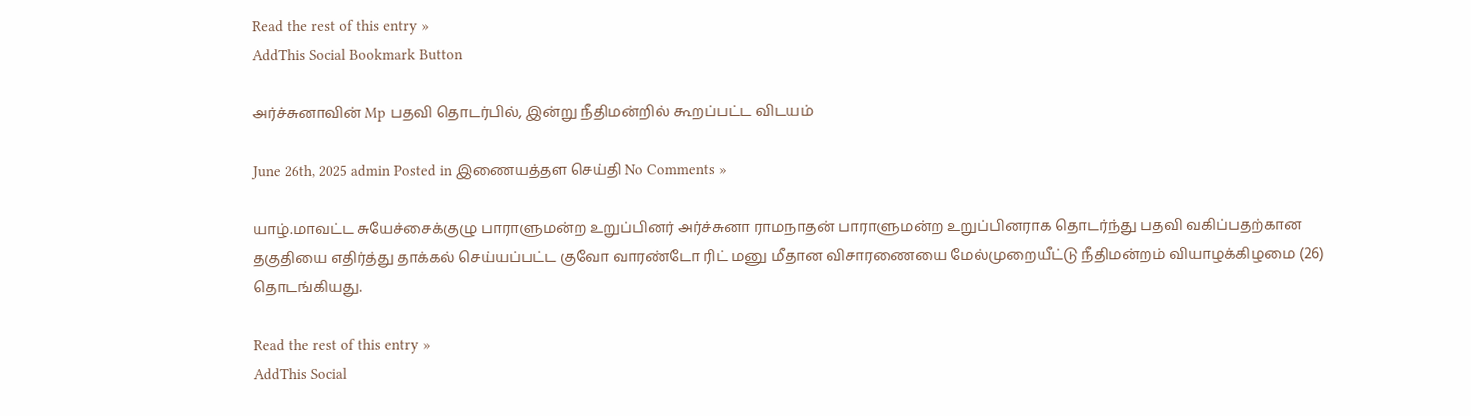Read the rest of this entry »
AddThis Social Bookmark Button

அர்ச்சுனாவின் Mp பதவி தொடர்பில், இன்று நீதிமன்றில் கூறப்பட்ட விடயம்

June 26th, 2025 admin Posted in இணையத்தள செய்தி No Comments »

யாழ்.மாவட்ட சுயேச்சைக்குழு பாராளுமன்ற உறுப்பினர் அர்ச்சுனா ராமநாதன் பாராளுமன்ற உறுப்பினராக தொடர்ந்து பதவி வகிப்பதற்கான தகுதியை எதிர்த்து தாக்கல் செய்யப்பட்ட குவோ வாரண்டோ ரிட் மனு மீதான விசாரணையை மேல்முறையீட்டு நீதிமன்றம் வியாழக்கிழமை (26) தொடங்கியது.

Read the rest of this entry »
AddThis Social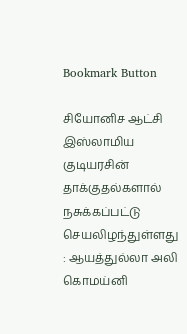Bookmark Button

சியோனிச ஆட்சி இஸ்லாமிய குடியரசின் தாக்குதல்களால் நசுக்கப்பட்டு செயலிழந்துள்ளது : ஆயத்துல்லா அலி கொமய்னி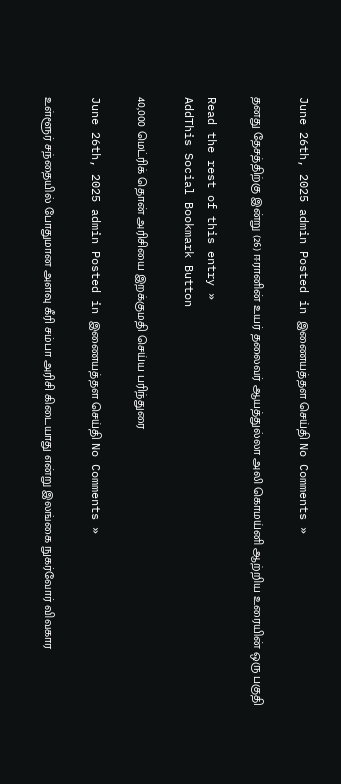June 26th, 2025 admin Posted in இணையத்தள செய்தி No Comments »

தனது தேசத்திற்கு இன்று (26) ஈரானின் உயர் தலைவர் ஆயத்துல்லா அலி கொமய்னி ஆற்றிய உரையின் ஒரு பகுதி

Read the rest of this entry »
AddThis Social Bookmark Button

40,000 மெட்ரிக் தொன் அரிசியை இறக்குமதி செய்ய பரிந்துரை

June 26th, 2025 admin Posted in இணையத்தள செய்தி No Comments »

உள்ளூர் சந்தையில் போதுமான அளவு கீரி சம்பா அரிசி கிடையாது என்று இலங்கை நுகர்வோர் விவகார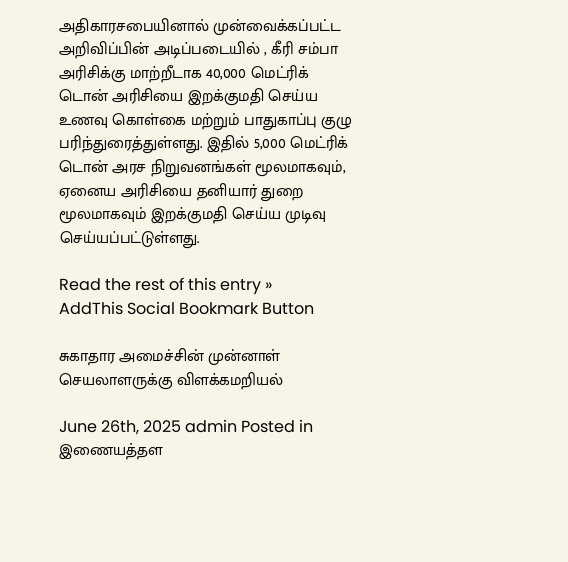அதிகாரசபையினால் முன்வைக்கப்பட்ட அறிவிப்பின் அடிப்படையில் , கீரி சம்பா அரிசிக்கு மாற்றீடாக 40,000 மெட்ரிக் டொன் அரிசியை இறக்குமதி செய்ய உணவு கொள்கை மற்றும் பாதுகாப்பு குழு பரிந்துரைத்துள்ளது. இதில் 5,000 மெட்ரிக் டொன் அரச நிறுவனங்கள் மூலமாகவும், ஏனைய அரிசியை தனியார் துறை மூலமாகவும் இறக்குமதி செய்ய முடிவு செய்யப்பட்டுள்ளது.

Read the rest of this entry »
AddThis Social Bookmark Button

சுகாதார அமைச்சின் முன்னாள் செயலாளருக்கு விளக்கமறியல்

June 26th, 2025 admin Posted in இணையத்தள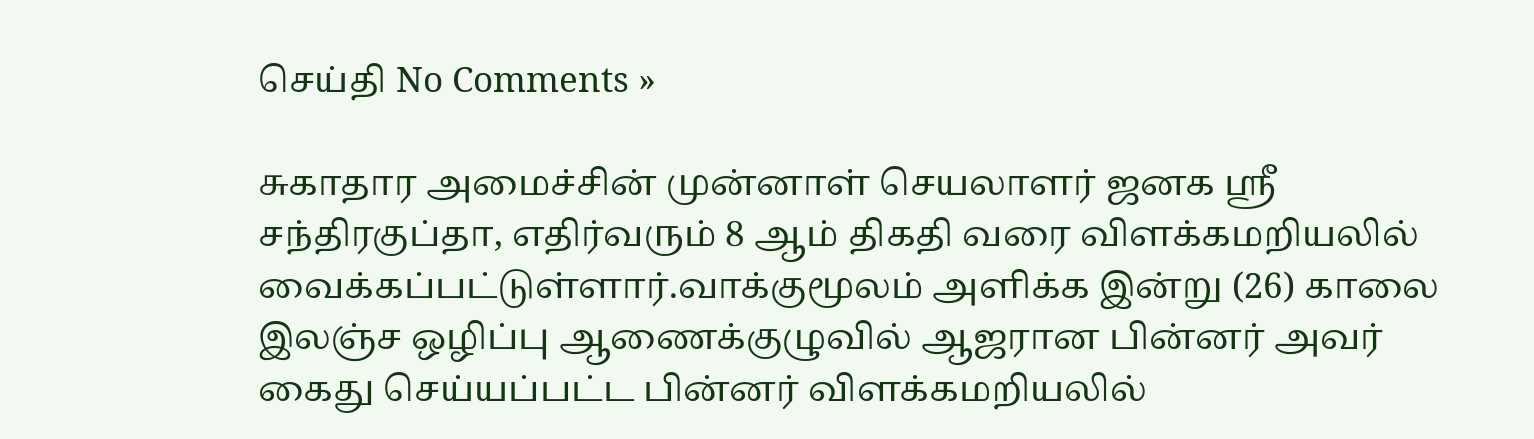செய்தி No Comments »

சுகாதார அமைச்சின் முன்னாள் செயலாளர் ஜனக ஸ்ரீ சந்திரகுப்தா, எதிர்வரும் 8 ஆம் திகதி வரை விளக்கமறியலில் வைக்கப்பட்டுள்ளார்.வாக்குமூலம் அளிக்க இன்று (26) காலை இலஞ்ச ஒழிப்பு ஆணைக்குழுவில் ஆஜரான பின்னர் அவர் கைது செய்யப்பட்ட பின்னர் விளக்கமறியலில்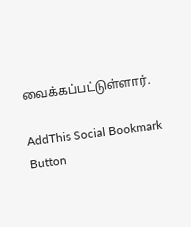வைக்கப்பட்டுள்ளார்.

AddThis Social Bookmark Button